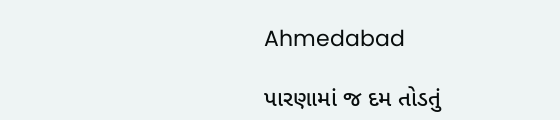Ahmedabad

પારણામાં જ દમ તોડતું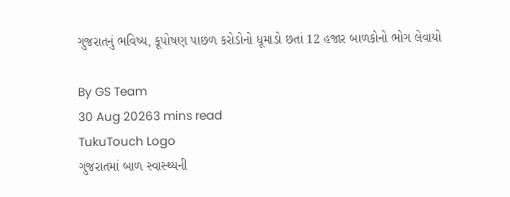ગુજરાતનું ભવિષ્ય, કૂપોષણ પાછળ કરોડોનો ધૂમાડો છતાં 12 હજાર બાળકોનો ભોગ લેવાયો

By GS Team
30 Aug 20263 mins read
TukuTouch Logo
ગુજરાતમાં બાળ સ્વાસ્થ્યની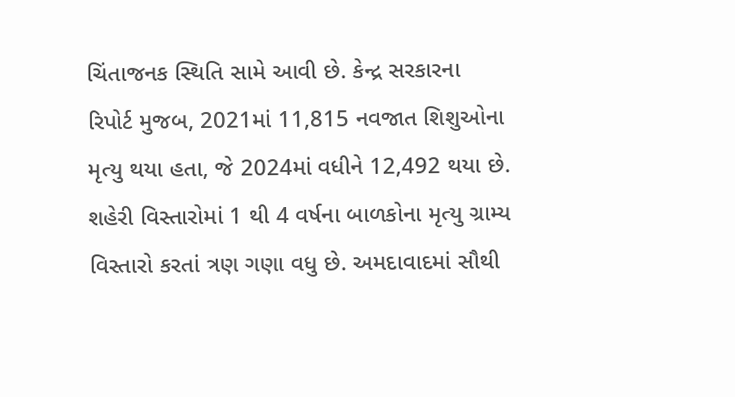ચિંતાજનક સ્થિતિ સામે આવી છે. કેન્દ્ર સરકારના રિપોર્ટ મુજબ, 2021માં 11,815 નવજાત શિશુઓના મૃત્યુ થયા હતા, જે 2024માં વધીને 12,492 થયા છે. શહેરી વિસ્તારોમાં 1 થી 4 વર્ષના બાળકોના મૃત્યુ ગ્રામ્ય વિસ્તારો કરતાં ત્રણ ગણા વધુ છે. અમદાવાદમાં સૌથી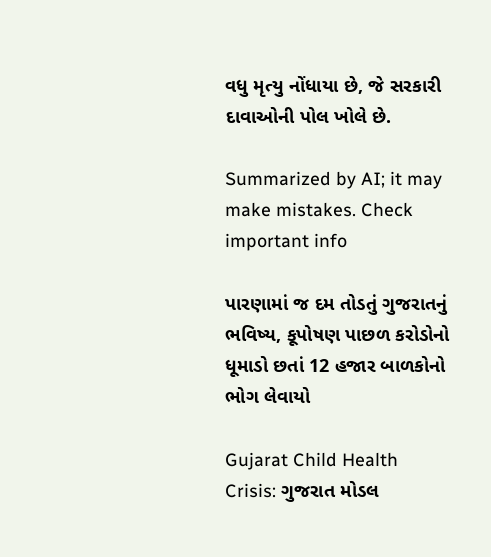વધુ મૃત્યુ નોંધાયા છે, જે સરકારી દાવાઓની પોલ ખોલે છે.

Summarized by AI; it may make mistakes. Check important info

પારણામાં જ દમ તોડતું ગુજરાતનું ભવિષ્ય, કૂપોષણ પાછળ કરોડોનો ધૂમાડો છતાં 12 હજાર બાળકોનો ભોગ લેવાયો

Gujarat Child Health Crisis: ગુજરાત મોડલ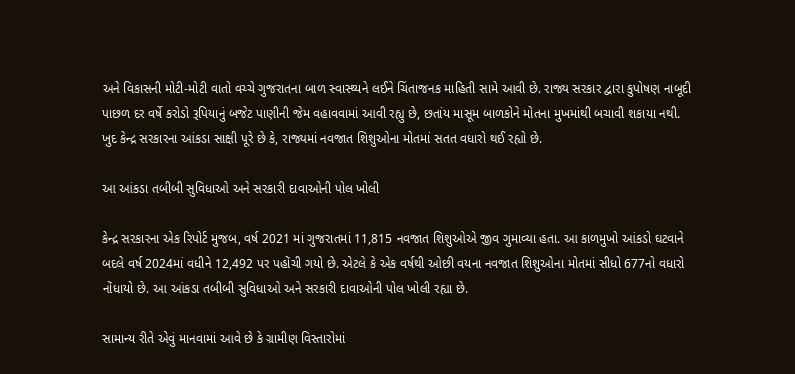અને વિકાસની મોટી-મોટી વાતો વચ્ચે ગુજરાતના બાળ સ્વાસ્થ્યને લઈને ચિંતાજનક માહિતી સામે આવી છે. રાજ્ય સરકાર દ્વારા કુપોષણ નાબૂદી પાછળ દર વર્ષે કરોડો રૂપિયાનું બજેટ પાણીની જેમ વહાવવામાં આવી રહ્યુ છે, છતાંય માસૂમ બાળકોને મોતના મુખમાંથી બચાવી શકાયા નથી. ખુદ કેન્દ્ર સરકારના આંકડા સાક્ષી પૂરે છે કે, રાજ્યમાં નવજાત શિશુઓના મોતમાં સતત વધારો થઈ રહ્યો છે.

આ આંકડા તબીબી સુવિધાઓ અને સરકારી દાવાઓની પોલ ખોલી

કેન્દ્ર સરકારના એક રિપોર્ટ મુજબ, વર્ષ 2021 માં ગુજરાતમાં 11,815 નવજાત શિશુઓએ જીવ ગુમાવ્યા હતા. આ કાળમુખો આંકડો ઘટવાને બદલે વર્ષ 2024માં વધીને 12,492 પર પહોંચી ગયો છે. એટલે કે એક વર્ષથી ઓછી વયના નવજાત શિશુઓના મોતમાં સીધો 677નો વધારો નોંધાયો છે. આ આંકડા તબીબી સુવિધાઓ અને સરકારી દાવાઓની પોલ ખોલી રહ્યા છે.

સામાન્ય રીતે એવું માનવામાં આવે છે કે ગ્રામીણ વિસ્તારોમાં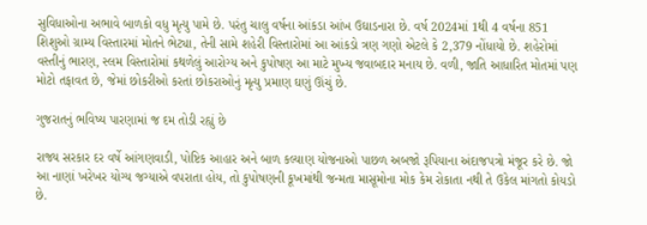સુવિધાઓના અભાવે બાળકો વધુ મૃત્યુ પામે છે. પરંતુ ચાલુ વર્ષના આંકડા આંખ ઉઘાડનારા છે. વર્ષ 2024માં 1થી 4 વર્ષના 851 શિશુઓ ગ્રામ્ય વિસ્તારમાં મોતને ભેટ્યા, તેની સામે શહેરી વિસ્તારોમાં આ આંકડો ત્રણ ગણો એટલે કે 2,379 નોંધાયો છે. શહેરોમાં વસ્તીનું ભારણ, સ્લમ વિસ્તારોમાં કથળેલું આરોગ્ય અને કુપોષણ આ માટે મુખ્ય જવાબદાર મનાય છે. વળી, જાતિ આધારિત મોતમાં પણ મોટો તફાવત છે, જેમાં છોકરીઓ કરતાં છોકરાઓનું મૃત્યુ પ્રમાણ ઘણું ઊંચું છે.

ગુજરાતનું ભવિષ્ય પારણામાં જ દમ તોડી રહ્યું છે

રાજ્ય સરકાર દર વર્ષે આંગણવાડી, પોષ્ટિક આહાર અને બાળ કલ્યાણ યોજનાઓ પાછળ અબજો રૂપિયાના અંદાજપત્રો મંજૂર કરે છે. જો આ નાણાં ખરેખર યોગ્ય જગ્યાએ વપરાતા હોય, તો કુપોષણની કૂખમાંથી જન્મતા માસૂમોના મોક કેમ રોકાતા નથી તે ઉકેલ માંગતો કોયડો છે.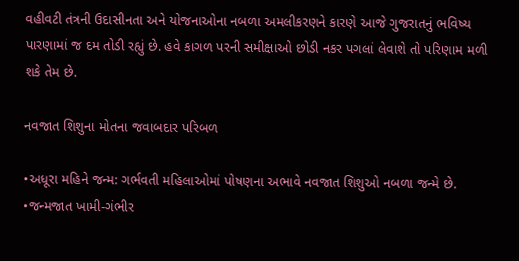વહીવટી તંત્રની ઉદાસીનતા અને યોજનાઓના નબળા અમલીકરણને કારણે આજે ગુજરાતનું ભવિષ્ય પારણામાં જ દમ તોડી રહ્યું છે. હવે કાગળ પરની સમીક્ષાઓ છોડી નકર પગલાં લેવાશે તો પરિણામ મળી શકે તેમ છે.

નવજાત શિશુના મોતના જવાબદાર પરિબળ

•અધૂરા મહિને જન્મ: ગર્ભવતી મહિલાઓમાં પોષણના અભાવે નવજાત શિશુઓ નબળા જન્મે છે.
•જન્મજાત ખામી-ગંભીર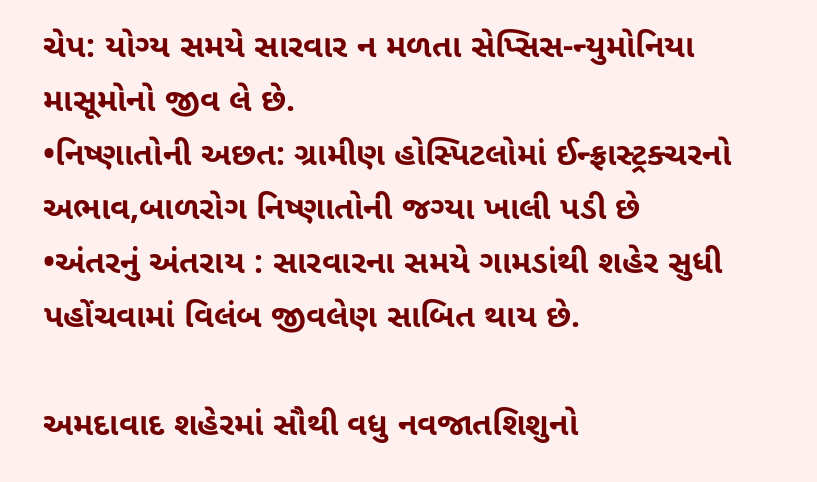ચેપ: યોગ્ય સમયે સારવાર ન મળતા સેપ્સિસ-ન્યુમોનિયા માસૂમોનો જીવ લે છે.
•નિષ્ણાતોની અછત: ગ્રામીણ હોસ્પિટલોમાં ઈન્ફ્રાસ્ટ્રક્ચરનો અભાવ,બાળરોગ નિષ્ણાતોની જગ્યા ખાલી પડી છે
•અંતરનું અંતરાય : સારવારના સમયે ગામડાંથી શહેર સુધી પહોંચવામાં વિલંબ જીવલેણ સાબિત થાય છે.

અમદાવાદ શહેરમાં સૌથી વધુ નવજાતશિશુનો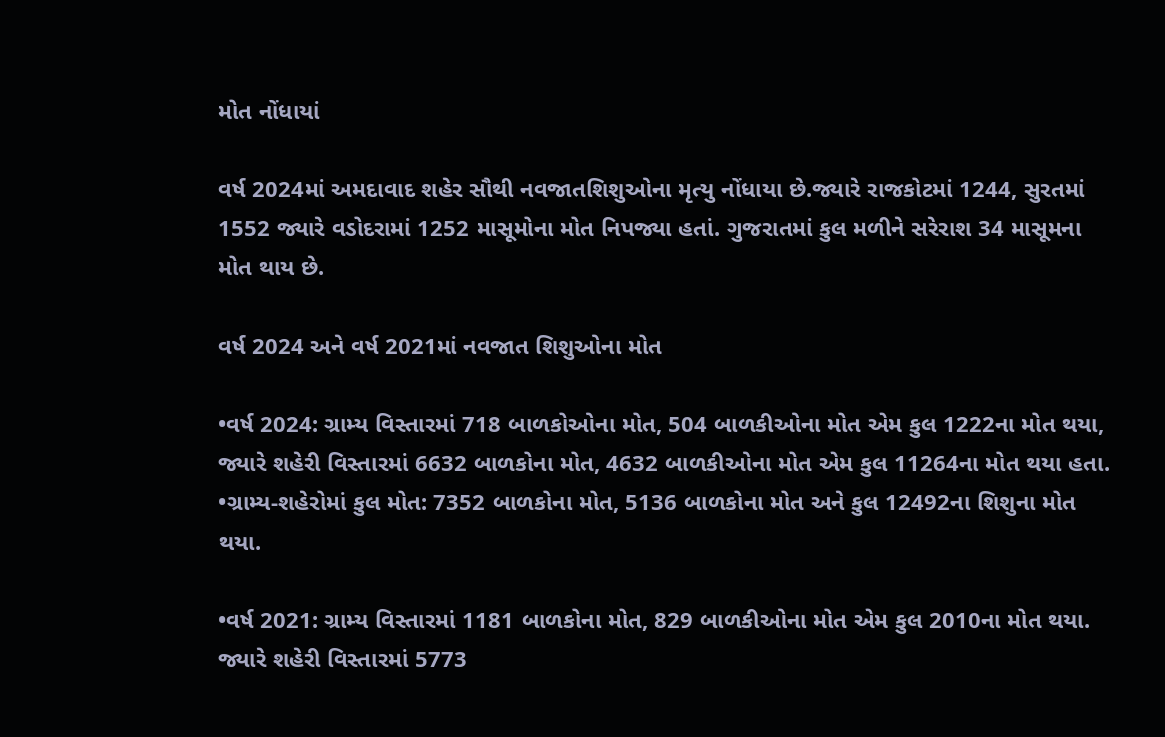મોત નોંધાયાં

વર્ષ 2024માં અમદાવાદ શહેર સૌથી નવજાતશિશુઓના મૃત્યુ નોંધાયા છે.જ્યારે રાજકોટમાં 1244, સુરતમાં 1552 જ્યારે વડોદરામાં 1252 માસૂમોના મોત નિપજ્યા હતાં. ગુજરાતમાં કુલ મળીને સરેરાશ 34 માસૂમના મોત થાય છે.

વર્ષ 2024 અને વર્ષ 2021માં નવજાત શિશુઓના મોત

•વર્ષ 2024: ગ્રામ્ય વિસ્તારમાં 718 બાળકોઓના મોત, 504 બાળકીઓના મોત એમ કુલ 1222ના મોત થયા, જ્યારે શહેરી વિસ્તારમાં 6632 બાળકોના મોત, 4632 બાળકીઓના મોત એમ કુલ 11264ના મોત થયા હતા.
•ગ્રામ્ય-શહેરોમાં કુલ મોત: 7352 બાળકોના મોત, 5136 બાળકોના મોત અને કુલ 12492ના શિશુના મોત થયા.

•વર્ષ 2021: ગ્રામ્ય વિસ્તારમાં 1181 બાળકોના મોત, 829 બાળકીઓના મોત એમ કુલ 2010ના મોત થયા. જ્યારે શહેરી વિસ્તારમાં 5773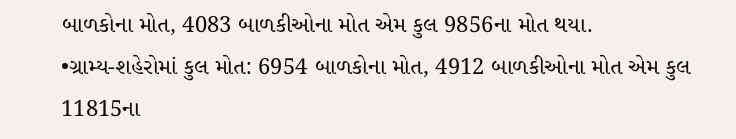બાળકોના મોત, 4083 બાળકીઓના મોત એમ કુલ 9856ના મોત થયા.
•ગ્રામ્ય-શહેરોમાં કુલ મોત: 6954 બાળકોના મોત, 4912 બાળકીઓના મોત એમ કુલ 11815ના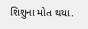શિશુના મોત થયા.